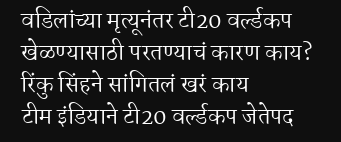वडिलांच्या मृत्यूनंतर टी20 वर्ल्डकप खेळण्यासाठी परतण्याचं कारण काय? रिंकु सिंहने सांगितलं खरं काय
टीम इंडियाने टी20 वर्ल्डकप जेतेपद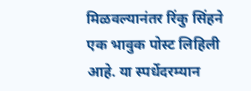मिळवल्यानंतर रिंकु सिंहने एक भावुक पोस्ट लिहिली आहे. या स्पर्धेदरम्यान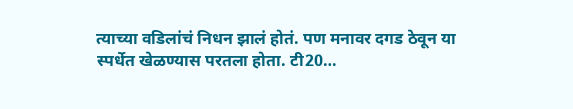त्याच्या वडिलांचं निधन झालं होतं. पण मनावर दगड ठेवून या स्पर्धेत खेळण्यास परतला होता. टी20…